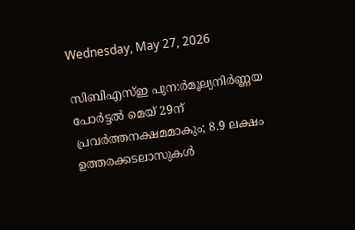Wednesday, May 27, 2026

സിബിഎസ്ഇ പുന:ർമൂല്യനിർണ്ണയ പോർട്ടൽ മെയ് 29ന് പ്രവർത്തനക്ഷമമാകും; 8.9 ലക്ഷം ഉത്തരക്കടലാസുകൾ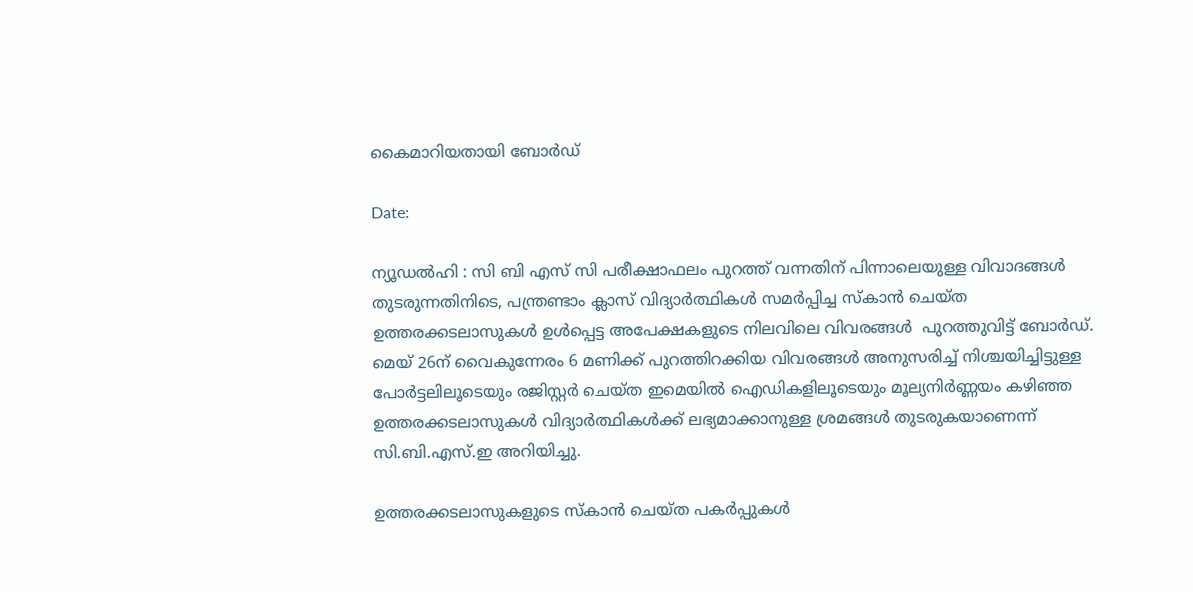കൈമാറിയതായി ബോർഡ്

Date:

ന്യൂഡൽഹി : സി ബി എസ് സി പരീക്ഷാഫലം പുറത്ത് വന്നതിന് പിന്നാലെയുള്ള വിവാദങ്ങൾ തുടരുന്നതിനിടെ, പന്ത്രണ്ടാം ക്ലാസ് വിദ്യാർത്ഥികൾ സമർപ്പിച്ച സ്കാൻ ചെയ്ത ഉത്തരക്കടലാസുകൾ ഉൾപ്പെട്ട അപേക്ഷകളുടെ നിലവിലെ വിവരങ്ങൾ  പുറത്തുവിട്ട് ബോർഡ്. മെയ് 26ന് വൈകുന്നേരം 6 മണിക്ക് പുറത്തിറക്കിയ വിവരങ്ങൾ അനുസരിച്ച് നിശ്ചയിച്ചിട്ടുള്ള പോർട്ടലിലൂടെയും രജിസ്റ്റർ ചെയ്ത ഇമെയിൽ ഐഡികളിലൂടെയും മൂല്യനിർണ്ണയം കഴിഞ്ഞ ഉത്തരക്കടലാസുകൾ വിദ്യാർത്ഥികൾക്ക് ലഭ്യമാക്കാനുള്ള ശ്രമങ്ങൾ തുടരുകയാണെന്ന് സി.ബി.എസ്.ഇ അറിയിച്ചു.

ഉത്തരക്കടലാസുകളുടെ സ്കാൻ ചെയ്ത പകർപ്പുകൾ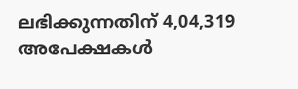ലഭിക്കുന്നതിന് 4,04,319 അപേക്ഷകൾ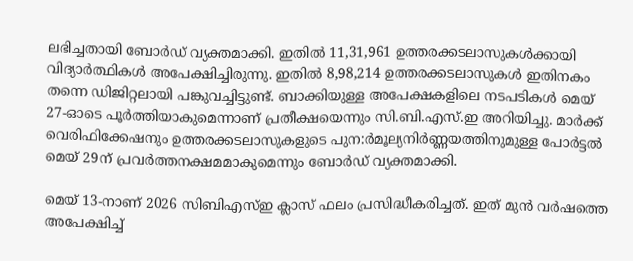ലഭിച്ചതായി ബോർഡ് വ്യക്തമാക്കി. ഇതിൽ 11,31,961 ഉത്തരക്കടലാസുകൾക്കായി വിദ്യാർത്ഥികൾ അപേക്ഷിച്ചിരുന്നു. ഇതിൽ 8,98,214 ഉത്തരക്കടലാസുകൾ ഇതിനകം തന്നെ ഡിജിറ്റലായി പങ്കുവച്ചിട്ടുണ്ട്. ബാക്കിയുള്ള അപേക്ഷകളിലെ നടപടികൾ മെയ് 27-ഓടെ പൂർത്തിയാകുമെന്നാണ് പ്രതീക്ഷയെന്നും സി.ബി.എസ്.ഇ അറിയിച്ചു. മാർക്ക് വെരിഫിക്കേഷനും ഉത്തരക്കടലാസുകളുടെ പുന:ർമൂല്യനിർണ്ണയത്തിനുമുള്ള പോർട്ടൽ മെയ് 29ന് പ്രവർത്തനക്ഷമമാകുമെന്നും ബോർഡ് വ്യക്തമാക്കി.

മെയ് 13-നാണ് 2026 സിബിഎസ്ഇ ക്ലാസ് ഫലം പ്രസിദ്ധീകരിച്ചത്. ഇത് മുൻ വർഷത്തെ അപേക്ഷിച്ച്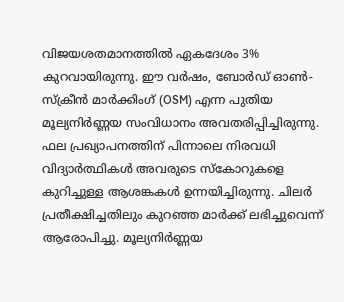വിജയശതമാനത്തിൽ ഏകദേശം 3%  കുറവായിരുന്നു. ഈ വർഷം, ബോർഡ് ഓൺ-സ്ക്രീൻ മാർക്കിംഗ് (OSM) എന്ന പുതിയ മൂല്യനിർണ്ണയ സംവിധാനം അവതരിപ്പിച്ചിരുന്നു. ഫല പ്രഖ്യാപനത്തിന് പിന്നാലെ നിരവധി വിദ്യാർത്ഥികൾ അവരുടെ സ്കോറുകളെ കുറിച്ചുള്ള ആശങ്കകൾ ഉന്നയിച്ചിരുന്നു. ചിലർ പ്രതീക്ഷിച്ചതിലും കുറഞ്ഞ മാർക്ക് ലഭിച്ചുവെന്ന് ആരോപിച്ചു. മൂല്യനിർണ്ണയ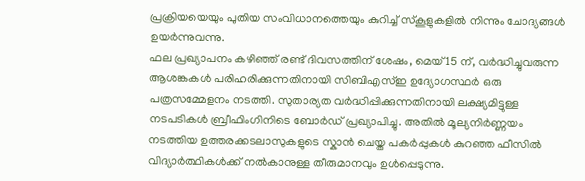പ്രക്രിയയെയും പുതിയ സംവിധാനത്തെയും കുറിച്ച് സ്കൂളുകളിൽ നിന്നും ചോദ്യങ്ങൾ ഉയർന്നുവന്നു.
ഫല പ്രഖ്യാപനം കഴിഞ്ഞ് രണ്ട് ദിവസത്തിന് ശേഷം, മെയ് 15 ന്, വർദ്ധിച്ചുവരുന്ന ആശങ്കകൾ പരിഹരിക്കുന്നതിനായി സിബിഎസ്ഇ ഉദ്യോഗസ്ഥർ ഒരു പത്രസമ്മേളനം നടത്തി. സുതാര്യത വർദ്ധിപ്പിക്കുന്നതിനായി ലക്ഷ്യമിട്ടുള്ള നടപടികൾ ബ്രീഫിംഗിനിടെ ബോർഡ് പ്രഖ്യാപിച്ചു. അതിൽ മൂല്യനിർണ്ണയം നടത്തിയ ഉത്തരക്കടലാസുകളുടെ സ്കാൻ ചെയ്ത പകർപ്പുകൾ കുറഞ്ഞ ഫീസിൽ വിദ്യാർത്ഥികൾക്ക് നൽകാനുള്ള തീരുമാനവും ഉൾപ്പെടുന്നു.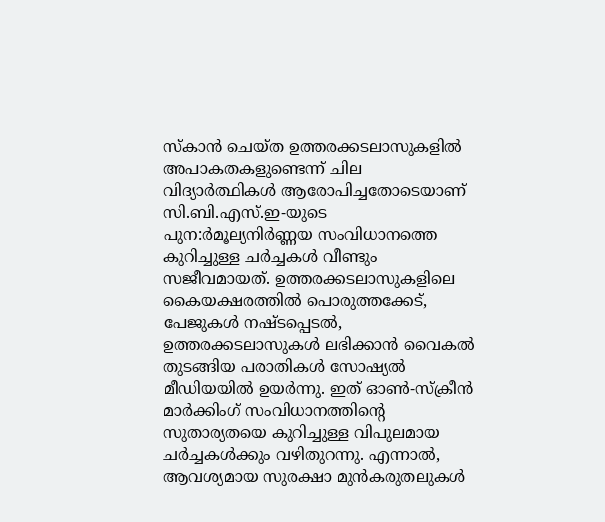സ്കാൻ ചെയ്ത ഉത്തരക്കടലാസുകളിൽ അപാകതകളുണ്ടെന്ന് ചില വിദ്യാർത്ഥികൾ ആരോപിച്ചതോടെയാണ് സി.ബി.എസ്.ഇ-യുടെ പുന:ർമൂല്യനിർണ്ണയ സംവിധാനത്തെ കുറിച്ചുള്ള ചർച്ചകൾ വീണ്ടും സജീവമായത്. ഉത്തരക്കടലാസുകളിലെ കൈയക്ഷരത്തിൽ പൊരുത്തക്കേട്, പേജുകൾ നഷ്ടപ്പെടൽ, ഉത്തരക്കടലാസുകൾ ലഭിക്കാൻ വൈകൽ തുടങ്ങിയ പരാതികൾ സോഷ്യൽ മീഡിയയിൽ ഉയർന്നു. ഇത് ഓൺ-സ്ക്രീൻ മാർക്കിംഗ് സംവിധാനത്തിന്റെ സുതാര്യതയെ കുറിച്ചുള്ള വിപുലമായ ചർച്ചകൾക്കും വഴിതുറന്നു. എന്നാൽ, ആവശ്യമായ സുരക്ഷാ മുൻകരുതലുകൾ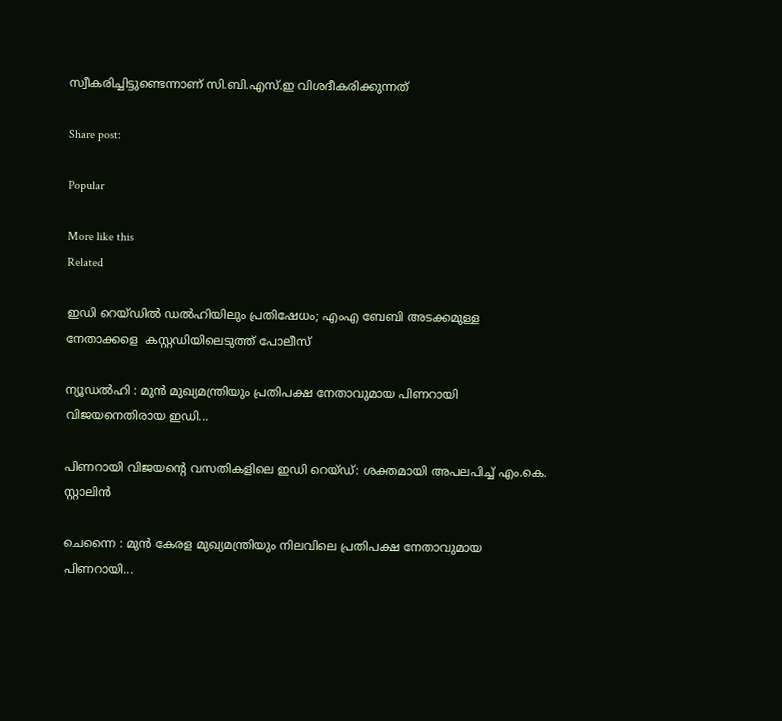സ്വീകരിച്ചിട്ടുണ്ടെന്നാണ് സി.ബി.എസ്.ഇ വിശദീകരിക്കുന്നത്

Share post:

Popular

More like this
Related

ഇഡി റെയ്ഡിൽ ഡൽഹിയിലും പ്രതിഷേധം; എംഎ ബേബി അടക്കമുള്ള നേതാക്കളെ  കസ്റ്റഡിയിലെടുത്ത് പോലീസ്

ന്യൂഡൽഹി : മുൻ മുഖ്യമന്ത്രിയും പ്രതിപക്ഷ നേതാവുമായ പിണറായി വിജയനെതിരായ ഇഡി...

പിണറായി വിജയന്‍റെ വസതികളിലെ ഇഡി റെയ്ഡ്: ശക്തമായി അപലപിച്ച് എം.കെ. സ്റ്റാലിൻ

ചെന്നൈ : മുൻ കേരള മുഖ്യമന്ത്രിയും നിലവിലെ പ്രതിപക്ഷ നേതാവുമായ പിണറായി...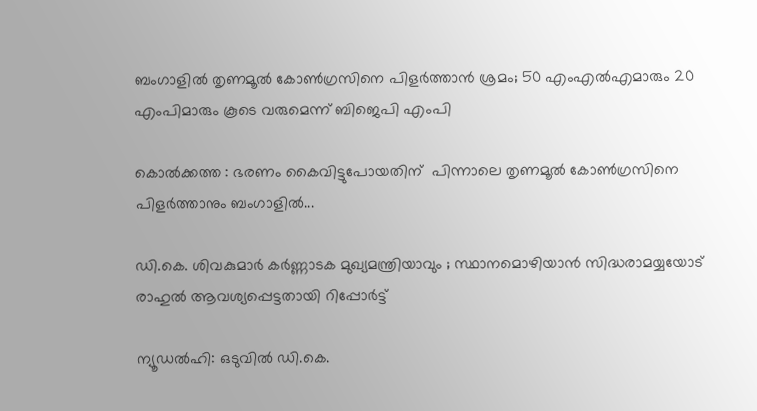ബംഗാളിൽ തൃണമൂൽ കോൺഗ്രസിനെ പിളർത്താൻ ശ്രമം; 50 എംഎൽഎമാരും 20 എംപിമാരും കൂടെ വരുമെന്ന് ബിജെപി എംപി

കൊൽക്കത്ത : ഭരണം കൈവിട്ടുപോയതിന്  പിന്നാലെ തൃണമൂൽ കോൺഗ്രസിനെ പിളർത്താനും ബംഗാളിൽ...

ഡി.കെ. ശിവകുമാർ കർണ്ണാടക മുഖ്യമന്ത്രിയാവും ; സ്ഥാനമൊഴിയാൻ സിദ്ധരാമയ്യയോട് രാഹുൽ ആവശ്യപ്പെട്ടതായി റിപ്പോർട്ട്

ന്യൂഡൽഹി: ഒടുവിൽ ഡി.കെ.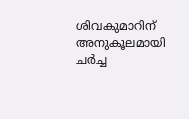ശിവകുമാറിന് അനുകൂലമായി ചർച്ച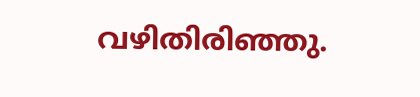വഴിതിരിഞ്ഞു.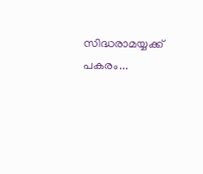സിദ്ധരാമയ്യക്ക് പകരം...